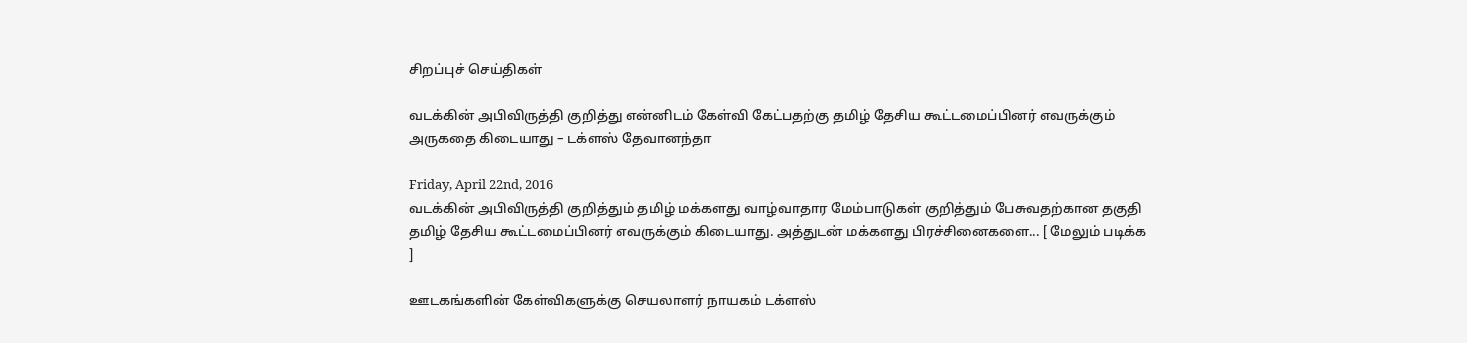சிறப்புச் செய்திகள்

வடக்கின் அபிவிருத்தி குறித்து என்னிடம் கேள்வி கேட்பதற்கு தமிழ் தேசிய கூட்டமைப்பினர் எவருக்கும் அருகதை கிடையாது – டக்ளஸ் தேவானந்தா

Friday, April 22nd, 2016
வடக்கின் அபிவிருத்தி குறித்தும் தமிழ் மக்களது வாழ்வாதார மேம்பாடுகள் குறித்தும் பேசுவதற்கான தகுதி தமிழ் தேசிய கூட்டமைப்பினர் எவருக்கும் கிடையாது. அத்துடன் மக்களது பிரச்சினைகளை... [ மேலும் படிக்க ]

ஊடகங்களின் கேள்விகளுக்கு செயலாளர் நாயகம் டக்ளஸ்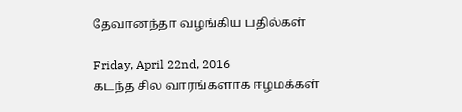தேவானந்தா வழங்கிய பதில்கள்

Friday, April 22nd, 2016
கடந்த சில வாரங்களாக ஈழமக்கள்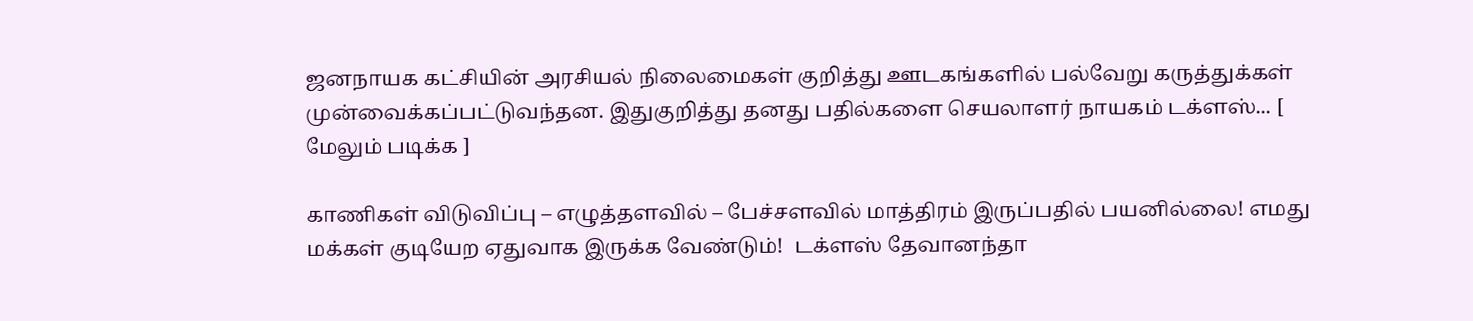ஜனநாயக கட்சியின் அரசியல் நிலைமைகள் குறித்து ஊடகங்களில் பல்வேறு கருத்துக்கள்  முன்வைக்கப்பட்டுவந்தன. இதுகுறித்து தனது பதில்களை செயலாளர் நாயகம் டக்ளஸ்... [ மேலும் படிக்க ]

காணிகள் விடுவிப்பு – எழுத்தளவில் – பேச்சளவில் மாத்திரம் இருப்பதில் பயனில்லை! எமது மக்கள் குடியேற ஏதுவாக இருக்க வேண்டும்!  டக்ளஸ் தேவானந்தா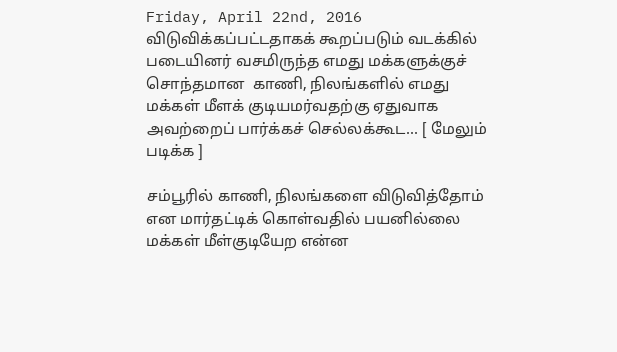Friday, April 22nd, 2016
விடுவிக்கப்பட்டதாகக் கூறப்படும் வடக்கில் படையினர் வசமிருந்த எமது மக்களுக்குச் சொந்தமான  காணி, நிலங்களில் எமது மக்கள் மீளக் குடியமர்வதற்கு ஏதுவாக அவற்றைப் பார்க்கச் செல்லக்கூட... [ மேலும் படிக்க ]

சம்பூரில் காணி, நிலங்களை விடுவித்தோம் என மார்தட்டிக் கொள்வதில் பயனில்லை மக்கள் மீள்குடியேற என்ன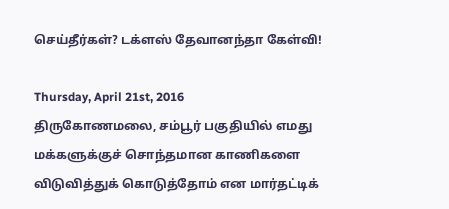செய்தீர்கள்? டக்ளஸ் தேவானந்தா கேள்வி!

Thursday, April 21st, 2016
திருகோணமலை, சம்பூர் பகுதியில் எமது மக்களுக்குச் சொந்தமான காணிகளை விடுவித்துக் கொடுத்தோம் என மார்தட்டிக்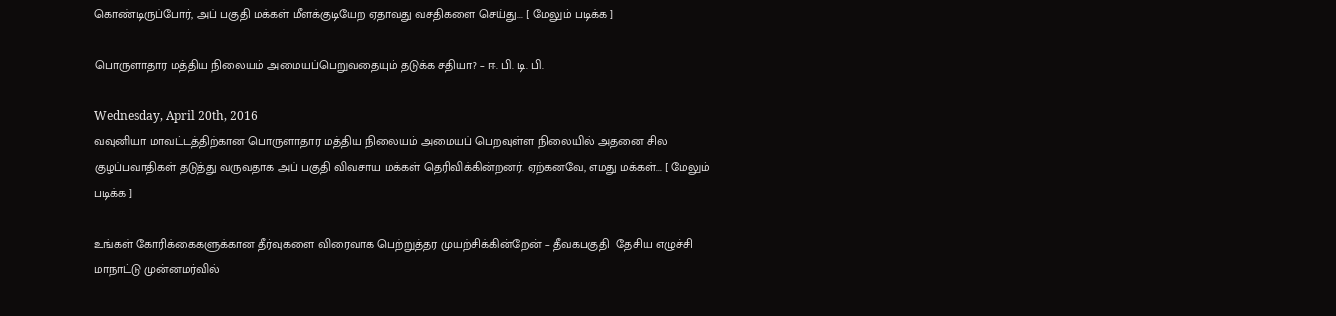கொண்டிருப்போர், அப் பகுதி மக்கள் மீளக்குடியேற ஏதாவது வசதிகளை செய்து... [ மேலும் படிக்க ]

பொருளாதார மத்திய நிலையம் அமையப்பெறுவதையும் தடுக்க சதியா? – ஈ. பி. டி. பி.

Wednesday, April 20th, 2016
வவுனியா மாவட்டத்திற்கான பொருளாதார மத்திய நிலையம் அமையப் பெறவுள்ள நிலையில் அதனை சில குழப்பவாதிகள் தடுத்து வருவதாக அப் பகுதி விவசாய மக்கள் தெரிவிக்கின்றனர். ஏற்கனவே, எமது மக்கள்... [ மேலும் படிக்க ]

உங்கள் கோரிக்கைகளுக்கான தீர்வுகளை விரைவாக பெற்றுத்தர முயற்சிக்கின்றேன் – தீவகபகுதி  தேசிய எழுச்சி மாநாட்டு முன்னமர்வில்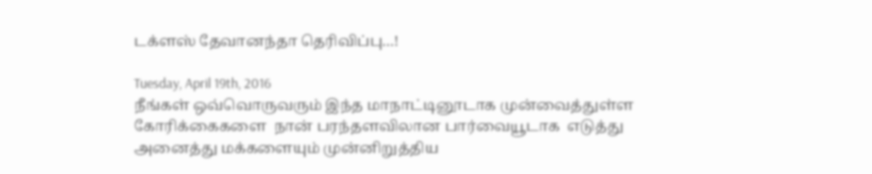டக்ளஸ் தேவானந்தா தெரிவிப்பு…!

Tuesday, April 19th, 2016
நீங்கள் ஒவ்வொருவரும் இந்த மாநாட்டினூடாக முன்வைத்துள்ள கோரிக்கைகளை  நான் பரந்தளவிலான பார்வையூடாக  எடுத்து அனைத்து மக்களையும் முன்னிறுத்திய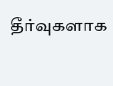தீர்வுகளாக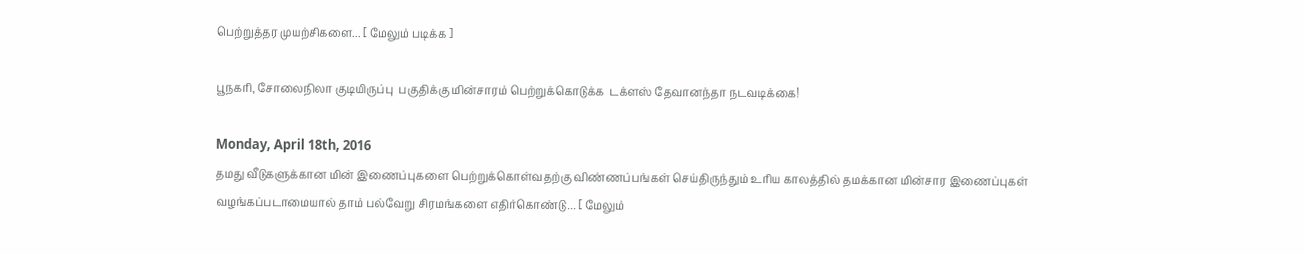பெற்றுத்தர முயற்சிகளை... [ மேலும் படிக்க ]

பூநகரி, சோலைநிலா குடியிருப்பு  பகுதிக்கு மின்சாரம் பெற்றுக்கொடுக்க  டக்ளஸ் தேவானந்தா நடவடிக்கை!

Monday, April 18th, 2016
தமது வீடுகளுக்கான மின் இணைப்புகளை பெற்றுக்கொள்வதற்கு விண்ணப்பங்கள் செய்திருந்தும் உரிய காலத்தில் தமக்கான மின்சார இணைப்புகள் வழங்கப்படாமையால் தாம் பல்வேறு சிரமங்களை எதிர்கொண்டு... [ மேலும்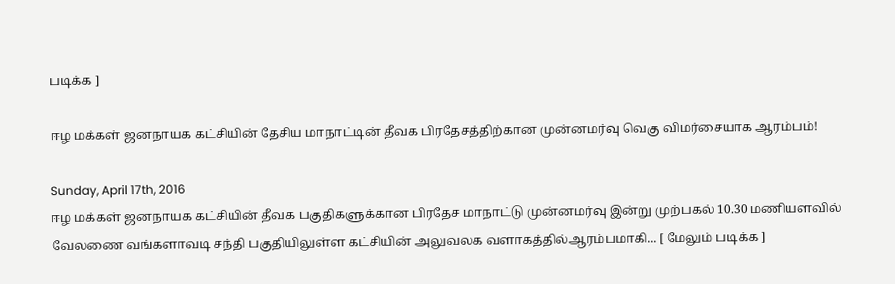படிக்க ]

ஈழ மக்கள் ஜனநாயக கட்சியின் தேசிய மாநாட்டின் தீவக பிரதேசத்திற்கான முன்னமர்வு வெகு விமர்சையாக ஆரம்பம்!

Sunday, April 17th, 2016
ஈழ மக்கள் ஜனநாயக கட்சியின் தீவக பகுதிகளுக்கான பிரதேச மாநாட்டு முன்னமர்வு இன்று முற்பகல் 10.30 மணியளவில் வேலணை வங்களாவடி சந்தி பகுதியிலுள்ள கட்சியின் அலுவலக வளாகத்தில்ஆரம்பமாகி... [ மேலும் படிக்க ]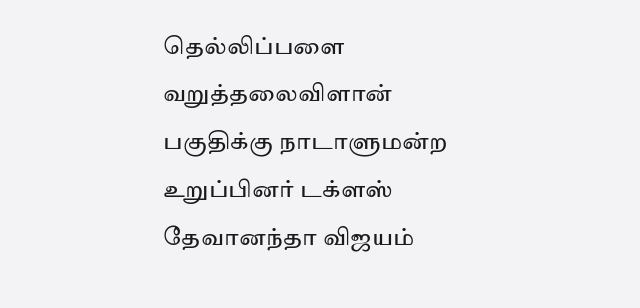தெல்லிப்பளை வறுத்தலைவிளான் பகுதிக்கு நாடாளுமன்ற உறுப்பினர் டக்ளஸ் தேவானந்தா விஜயம்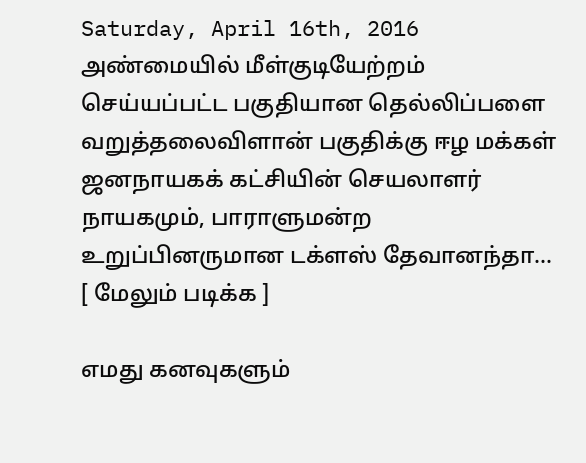Saturday, April 16th, 2016
அண்மையில் மீள்குடியேற்றம் செய்யப்பட்ட பகுதியான தெல்லிப்பளை  வறுத்தலைவிளான் பகுதிக்கு ஈழ மக்கள் ஜனநாயகக் கட்சியின் செயலாளர் நாயகமும், பாராளுமன்ற உறுப்பினருமான டக்ளஸ் தேவானந்தா... [ மேலும் படிக்க ]

எமது கனவுகளும்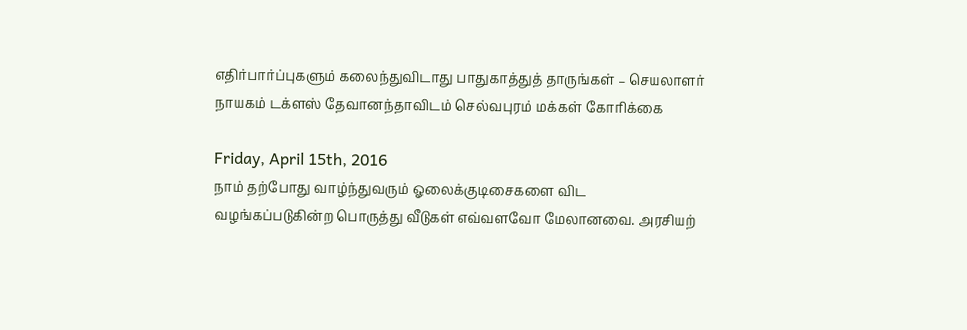எதிர்பார்ப்புகளும் கலைந்துவிடாது பாதுகாத்துத் தாருங்கள் – செயலாளர் நாயகம் டக்ளஸ் தேவானந்தாவிடம் செல்வபுரம் மக்கள் கோரிக்கை

Friday, April 15th, 2016
நாம் தற்போது வாழ்ந்துவரும் ஓலைக்குடிசைகளை விட வழங்கப்படுகின்ற பொருத்து வீடுகள் எவ்வளவோ மேலானவை. அரசியற்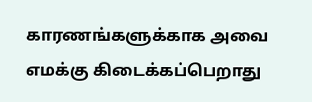காரணங்களுக்காக அவை எமக்கு கிடைக்கப்பெறாது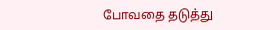போவதை தடுத்து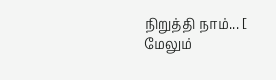நிறுத்தி நாம்... [ மேலும்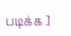படிக்க ]